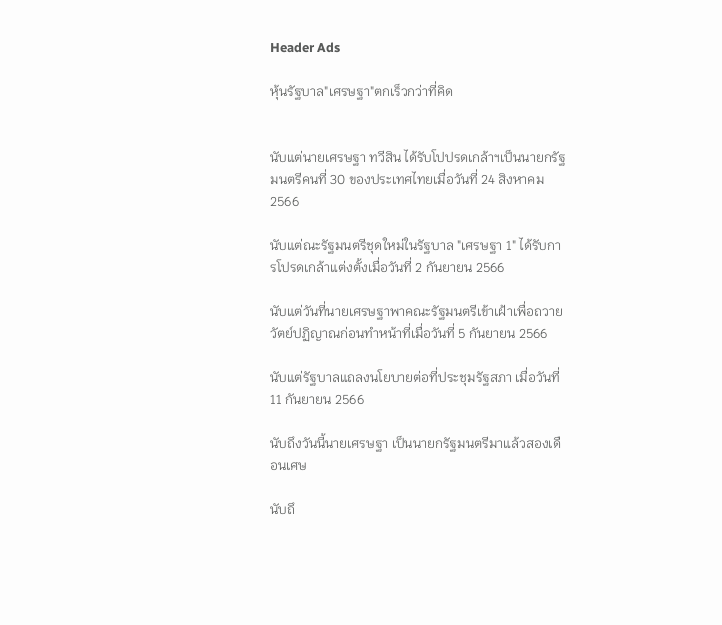Header Ads

หุ้นรัฐบาล"เศรษฐา"ตกเร็วกว่าที่คิด


นับแต่นายเศรษฐา ทวีสิน ได้รับโปปรดเกล้าฯเป็นนายกรัฐมนตรีคนที่ 30 ของประเทศไทยเมื่อวันที่ 24 สิงหาคม 2566

นับแต่ณะรัฐมนตรีชุดใหม่ในรัฐบาล "เศรษฐา 1" ได้รับการโปรดเกล้าแต่งตั้งเมื่อวันที่ 2 กันยายน 2566

นับแต่วันที่นายเศรษฐาพาคณะรัฐมนตรีเข้าเฝ้าเพื่อถวายวัตย์ปฏิญาณก่อนทำหน้าที่เมื่อวันที่ 5 กันยายน 2566

นับแต่รัฐบาลแถลงนโยบายต่อที่ประชุมรัฐสภา เมื่อวันที่ 11 กันยายน 2566

นับถึงวันนี้นายเศรษฐา เป็นนายกรัฐมนตรีมาแล้วสองเดือนเศษ

นับถึ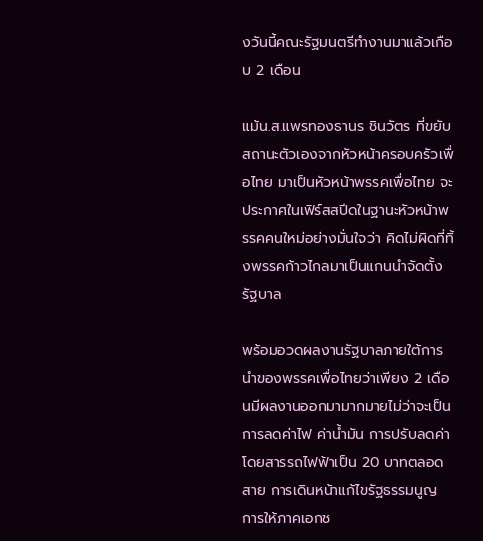งวันนี้คณะรัฐมนตรีทำงานมาแล้วเกือบ 2 เดือน

แม้น.ส.แพรทองธานร ชินวัตร ที่ขยับสถานะตัวเองจากหัวหน้าครอบครัวเพื่อไทย มาเป็นหัวหน้าพรรคเพื่อไทย จะประกาศในเฟิร์สสปีดในฐานะหัวหน้าพรรคคนใหม่อย่างมั่นใจว่า คิดไม่ผิดที่ทิ้งพรรคก้าวไกลมาเป็นแกนนำจัดตั้งรัฐบาล

พร้อมอวดผลงานรัฐบาลภายใต้การนำของพรรคเพื่อไทยว่าเพียง 2 เดือนมีผลงานออกมามากมายไม่ว่าจะเป็น  การลดค่าไฟ ค่าน้ำมัน การปรับลดค่าโดยสารรถไฟฟ้าเป็น 20 บาทตลอดสาย การเดินหน้าแก้ไขรัฐธรรมนูญ การให้ภาคเอกช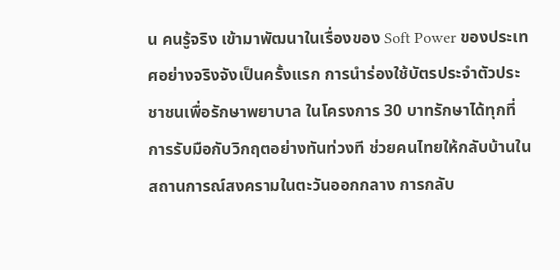น คนรู้จริง เข้ามาพัฒนาในเรื่องของ Soft Power ของประเทศอย่างจริงจังเป็นครั้งแรก การนำร่องใช้บัตรประจําตัวประชาชนเพื่อรักษาพยาบาล ในโครงการ 30 บาทรักษาได้ทุกที่ การรับมือกับวิกฤตอย่างทันท่วงที ช่วยคนไทยให้กลับบ้านในสถานการณ์สงครามในตะวันออกกลาง การกลับ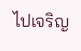ไปเจริญ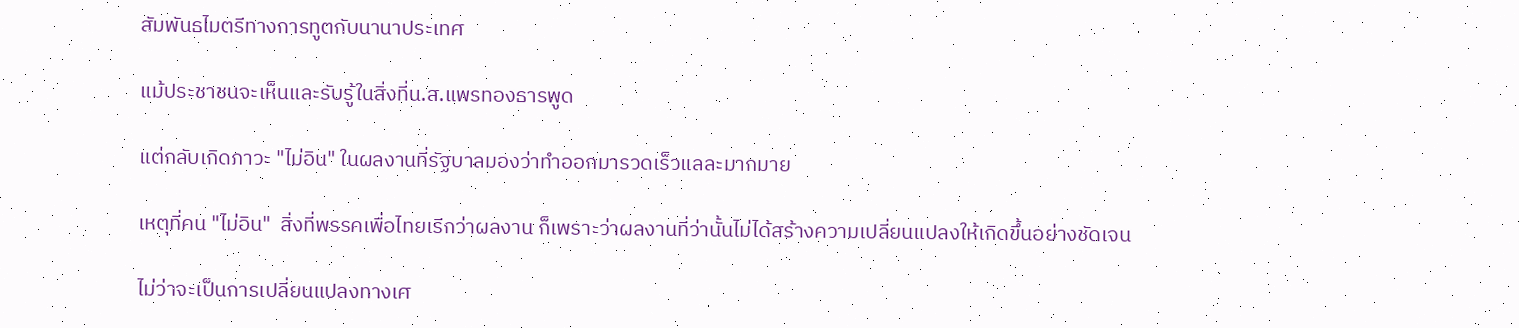สัมพันธไมตรีทางการทูตกับนานาประเทศ

แม้ประชาชนจะเห็นและรับรู้ในสิ่งที่น.ส.แพรทองธารพูด

แต่กลับเกิดภาวะ "ไม่อิน" ในผลงานที่รัฐบาลมองว่าทำออกมารวดเร็วแลละมากมาย

เหตุที่คน "ไม่อิน"  สิ่งที่พรรคเพื่อไทยเรีกว่าผลงาน ก็เพราะว่าผลงานที่ว่านั้นไม่ได้สร้างความเปลี่ยนแปลงให้เกิดขึ้นอย่างชัดเจน

ไม่ว่าจะเป็นการเปลี่ยนแปลงทางเศ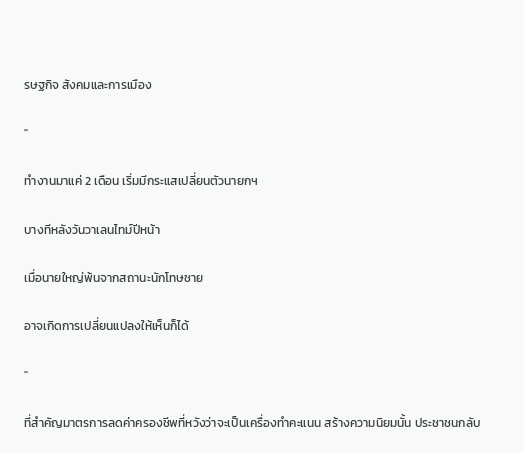รษฐกิจ สังคมและการเมือง

"

ทำงานมาแค่ 2 เดือน เริ่มมีกระแสเปลี่ยนตัวนายกฯ

บางทีหลังวันวาเลนไทม์ปีหน้า

เมื่อนายใหญ่พ้นจากสถานะนักโทษชาย

อาจเกิดการเปลี่ยนแปลงให้เห็นก็ได้

"

ที่สำคัญมาตรการลดค่าครองชีพที่หวังว่าจะเป็นเครื่องทำคะแนน สร้างความนิยมนั้น ประชาชนกลับ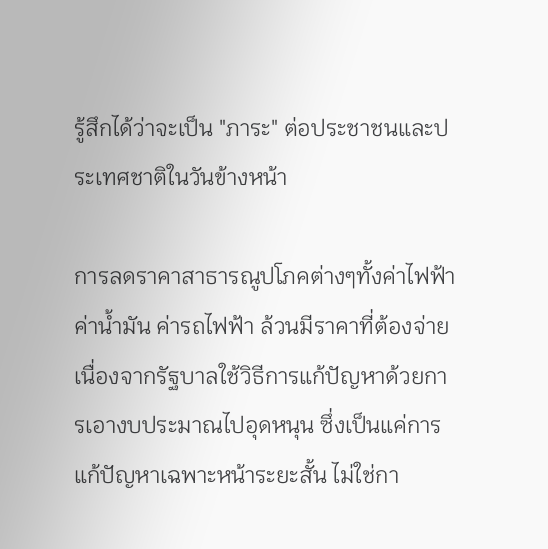รู้สึกได้ว่าจะเป็น "ภาระ" ต่อประชาชนและประเทศชาติในวันข้างหน้า

การลดราคาสาธารณูปโภคต่างๆทั้งค่าไฟฟ้า ค่าน้ำมัน ค่ารถไฟฟ้า ล้วนมีราคาที่ต้องจ่าย เนื่องจากรัฐบาลใช้วิธีการแก้ปัญหาด้วยการเอางบประมาณไปอุดหนุน ซึ่งเป็นแค่การแก้ปัญหาเฉพาะหน้าระยะสั้น ไม่ใช่กา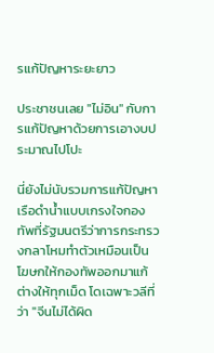รแก้ปัญหาระยะยาว

ประชาชนเลย "ไม่อิน" กับการแก้ปัญหาด้วยการเอางบประมาณไปโปะ

นี่ยังไม่นับรวมการแก้ปัญหาเรือดำน้ำแบบเกรงใจกองทัพที่รัฐมนตรีว่าการกระทรวงกลาโหมทำตัวเหมือนเป็นโฆษกให้กองทัพออกมาแก้ต่างให้ทุกเม็ด โดเฉพาะวลีที่ว่า "จีนไม่ได้ผิด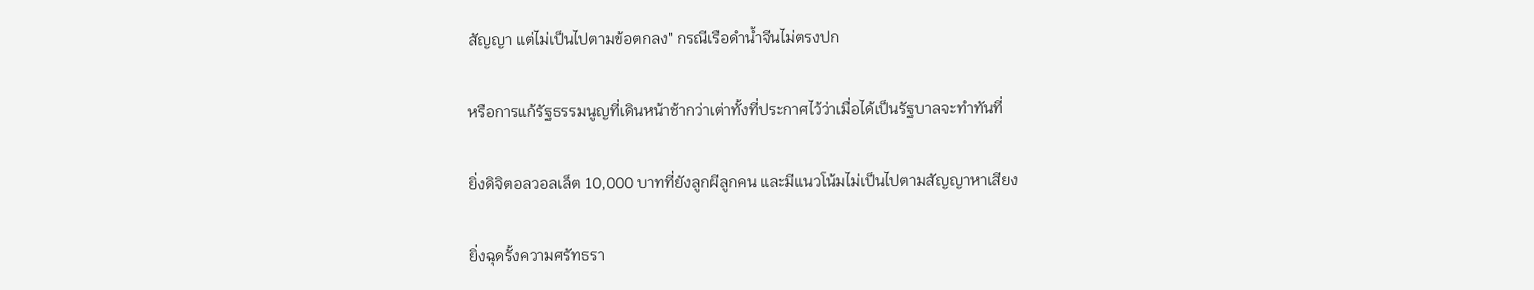สัญญา แต่ไม่เป็นไปตามข้อตกลง" กรณีเรือดำน้ำจีนไม่ตรงปก

หรือการแก้รัฐธรรมนูญที่เดินหน้าช้ากว่าเต่าทั้งที่ประกาศไว้ว่าเมื่อได้เป็นรัฐบาลจะทำทันที่

ยิ่งดิจิตอลวอลเล็ต 10,000 บาทที่ยังลูกผีลูกคน และมีแนวโน้มไม่เป็นไปตามสัญญาหาเสียง

ยิ่งฉุดรั้งความศรัทธรา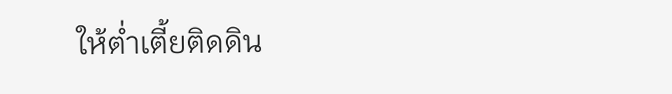ให้ต่ำเตี้ยติดดิน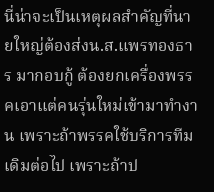นี่น่าจะเป็นเหตุผลสำคัญที่นายใหญ่ต้องส่งน.ส.แพรทองธาร มากอบกู้ ต้องยกเครื่องพรรคเอาแต่คนรุ่นใหม่เข้ามาทำงาน เพราะถ้าพรรคใช้บริการทีมเดิมต่อไป เพราะถ้าป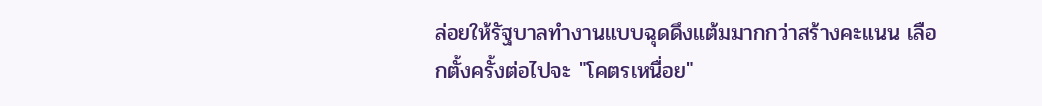ล่อยให้รัฐบาลทำงานแบบฉุดดึงแต้มมากกว่าสร้างคะแนน เลือกตั้งครั้งต่อไปจะ "โคตรเหนื่อย"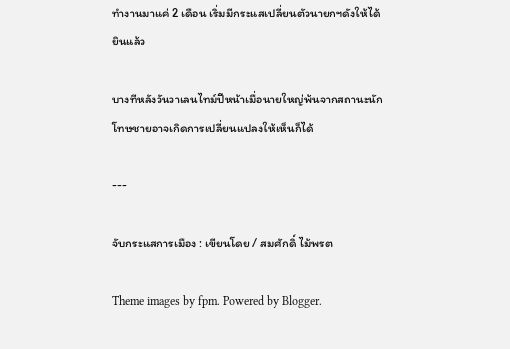ทำงานมาแค่ 2 เดือน เริ่มมีกระแสเปลี่ยนตัวนายกฯดังให้ได้ยินแล้ว

บางทีหลังวันวาเลนไทม์ปีหน้าเมื่อนายใหญ่พ้นจากสถานะนักโทษชายอาจเกิดการเปลี่ยนแปลงให้เห็นก็ได้

---

จับกระแสการเมือง : เขียนโดย / สมศักดิ์ ไม้พรต

Theme images by fpm. Powered by Blogger.